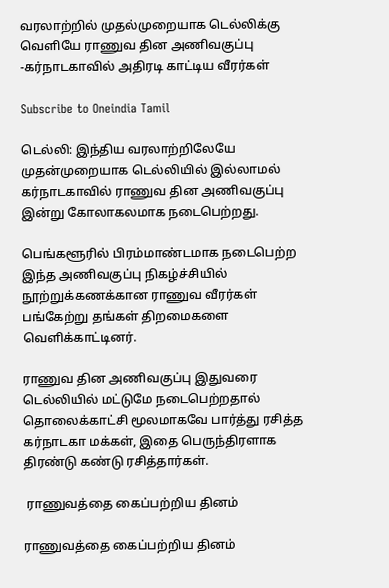வரலாற்றில் முதல்முறையாக டெல்லிக்கு வெளியே ராணுவ தின அணிவகுப்பு -கர்நாடகாவில் அதிரடி காட்டிய வீரர்கள்

Subscribe to Oneindia Tamil

டெல்லி: இந்திய வரலாற்றிலேயே முதன்முறையாக டெல்லியில் இல்லாமல் கர்நாடகாவில் ராணுவ தின அணிவகுப்பு இன்று கோலாகலமாக நடைபெற்றது.

பெங்களூரில் பிரம்மாண்டமாக நடைபெற்ற இந்த அணிவகுப்பு நிகழ்ச்சியில் நூற்றுக்கணக்கான ராணுவ வீரர்கள் பங்கேற்று தங்கள் திறமைகளை வெளிக்காட்டினர்.

ராணுவ தின அணிவகுப்பு இதுவரை டெல்லியில் மட்டுமே நடைபெற்றதால் தொலைக்காட்சி மூலமாகவே பார்த்து ரசித்த கர்நாடகா மக்கள், இதை பெருந்திரளாக திரண்டு கண்டு ரசித்தார்கள்.

 ராணுவத்தை கைப்பற்றிய தினம்

ராணுவத்தை கைப்பற்றிய தினம்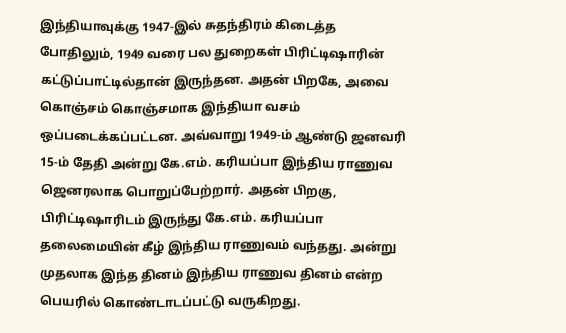இந்தியாவுக்கு 1947-இல் சுதந்திரம் கிடைத்த போதிலும், 1949 வரை பல துறைகள் பிரிட்டிஷாரின் கட்டுப்பாட்டில்தான் இருந்தன. அதன் பிறகே, அவை கொஞ்சம் கொஞ்சமாக இந்தியா வசம் ஒப்படைக்கப்பட்டன. அவ்வாறு 1949-ம் ஆண்டு ஜனவரி 15-ம் தேதி அன்று கே.எம். கரியப்பா இந்திய ராணுவ ஜெனரலாக பொறுப்பேற்றார். அதன் பிறகு, பிரிட்டிஷாரிடம் இருந்து கே.எம். கரியப்பா தலைமையின் கீழ் இந்திய ராணுவம் வந்தது. அன்று முதலாக இந்த தினம் இந்திய ராணுவ தினம் என்ற பெயரில் கொண்டாடப்பட்டு வருகிறது.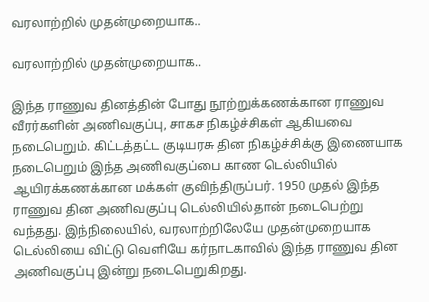வரலாற்றில் முதன்முறையாக..

வரலாற்றில் முதன்முறையாக..

இந்த ராணுவ தினத்தின் போது நூற்றுக்கணக்கான ராணுவ வீரர்களின் அணிவகுப்பு, சாகச நிகழ்ச்சிகள் ஆகியவை நடைபெறும். கிட்டத்தட்ட குடியரசு தின நிகழ்ச்சிக்கு இணையாக நடைபெறும் இந்த அணிவகுப்பை காண டெல்லியில் ஆயிரக்கணக்கான மக்கள் குவிந்திருப்பர். 1950 முதல் இந்த ராணுவ தின அணிவகுப்பு டெல்லியில்தான் நடைபெற்று வந்தது. இந்நிலையில், வரலாற்றிலேயே முதன்முறையாக டெல்லியை விட்டு வெளியே கர்நாடகாவில் இந்த ராணுவ தின அணிவகுப்பு இன்று நடைபெறுகிறது.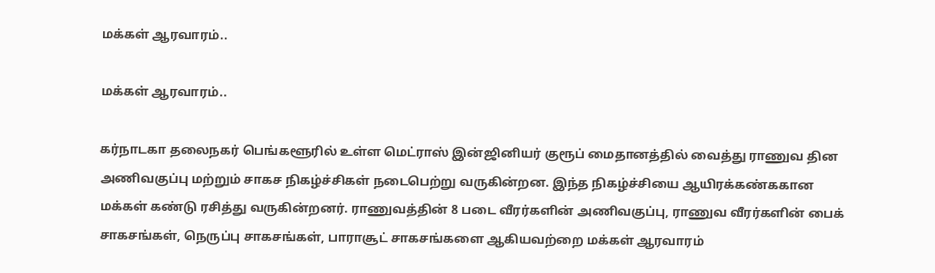மக்கள் ஆரவாரம்..

மக்கள் ஆரவாரம்..

கர்நாடகா தலைநகர் பெங்களூரில் உள்ள மெட்ராஸ் இன்ஜினியர் குரூப் மைதானத்தில் வைத்து ராணுவ தின அணிவகுப்பு மற்றும் சாகச நிகழ்ச்சிகள் நடைபெற்று வருகின்றன. இந்த நிகழ்ச்சியை ஆயிரக்கண்ககான மக்கள் கண்டு ரசித்து வருகின்றனர். ராணுவத்தின் 8 படை வீரர்களின் அணிவகுப்பு, ராணுவ வீரர்களின் பைக் சாகசங்கள், நெருப்பு சாகசங்கள், பாராசூட் சாகசங்களை ஆகியவற்றை மக்கள் ஆரவாரம்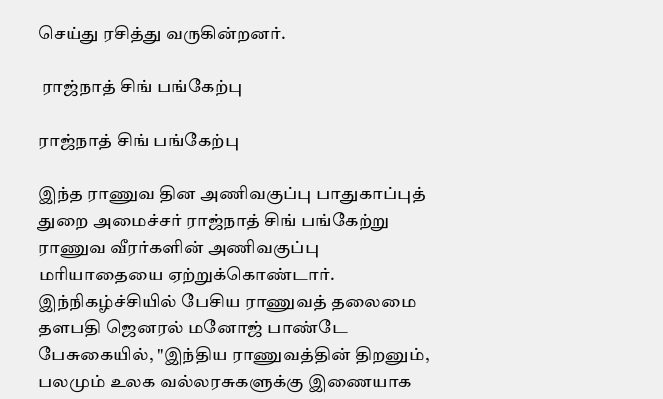செய்து ரசித்து வருகின்றனர்.

 ராஜ்நாத் சிங் பங்கேற்பு

ராஜ்நாத் சிங் பங்கேற்பு

இந்த ராணுவ தின அணிவகுப்பு பாதுகாப்புத் துறை அமைச்சர் ராஜ்நாத் சிங் பங்கேற்று ராணுவ வீரர்களின் அணிவகுப்பு மரியாதையை ஏற்றுக்கொண்டார். இந்நிகழ்ச்சியில் பேசிய ராணுவத் தலைமை தளபதி ஜெனரல் மனோஜ் பாண்டே பேசுகையில், "இந்திய ராணுவத்தின் திறனும், பலமும் உலக வல்லரசுகளுக்கு இணையாக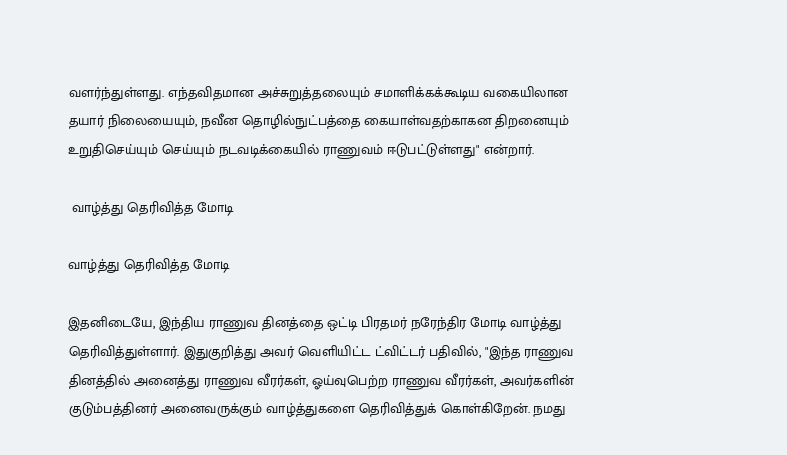வளர்ந்துள்ளது. எந்தவிதமான அச்சுறுத்தலையும் சமாளிக்கக்கூடிய வகையிலான தயார் நிலையையும், நவீன தொழில்நுட்பத்தை கையாள்வதற்காகன திறனையும் உறுதிசெய்யும் செய்யும் நடவடிக்கையில் ராணுவம் ஈடுபட்டுள்ளது" என்றார்.

 வாழ்த்து தெரிவித்த மோடி

வாழ்த்து தெரிவித்த மோடி

இதனிடையே, இந்திய ராணுவ தினத்தை ஒட்டி பிரதமர் நரேந்திர மோடி வாழ்த்து தெரிவித்துள்ளார். இதுகுறித்து அவர் வெளியிட்ட ட்விட்டர் பதிவில், "இந்த ராணுவ தினத்தில் அனைத்து ராணுவ வீரர்கள், ஓய்வுபெற்ற ராணுவ வீரர்கள், அவர்களின் குடும்பத்தினர் அனைவருக்கும் வாழ்த்துகளை தெரிவித்துக் கொள்கிறேன். நமது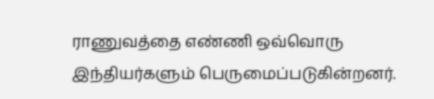ராணுவத்தை எண்ணி ஒவ்வொரு இந்தியர்களும் பெருமைப்படுகின்றனர்.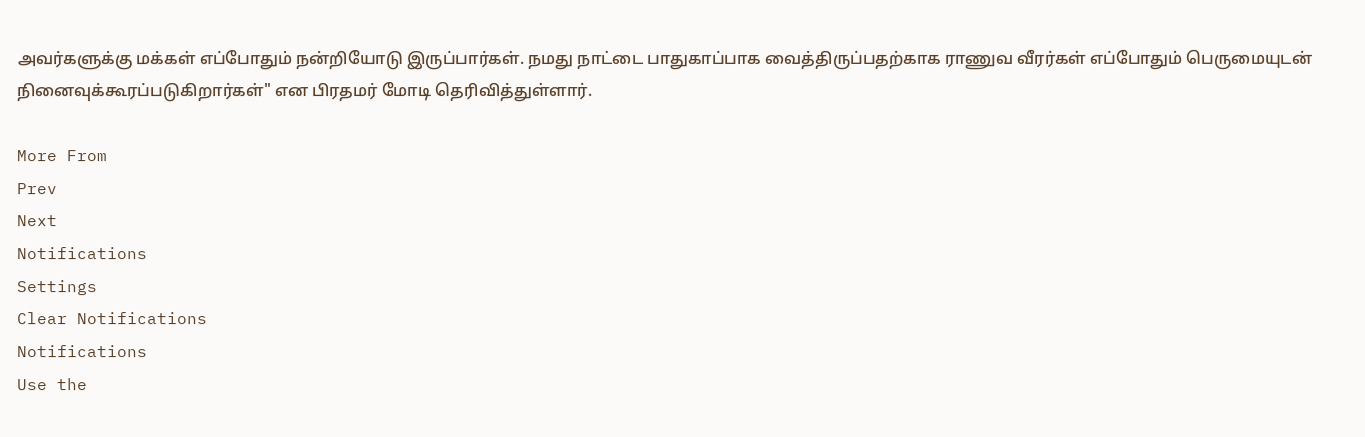அவர்களுக்கு மக்கள் எப்போதும் நன்றியோடு இருப்பார்கள். நமது நாட்டை பாதுகாப்பாக வைத்திருப்பதற்காக ராணுவ வீரர்கள் எப்போதும் பெருமையுடன் நினைவுக்கூரப்படுகிறார்கள்" என பிரதமர் மோடி தெரிவித்துள்ளார்.

More From
Prev
Next
Notifications
Settings
Clear Notifications
Notifications
Use the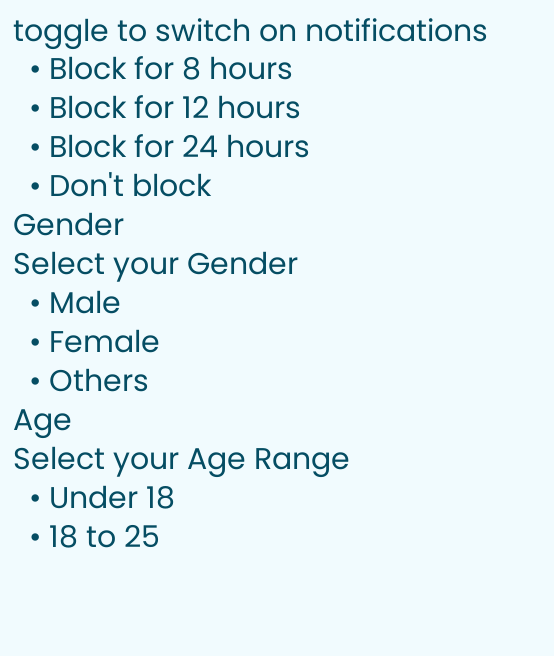toggle to switch on notifications
  • Block for 8 hours
  • Block for 12 hours
  • Block for 24 hours
  • Don't block
Gender
Select your Gender
  • Male
  • Female
  • Others
Age
Select your Age Range
  • Under 18
  • 18 to 25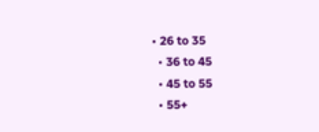• 26 to 35
  • 36 to 45
  • 45 to 55
  • 55+